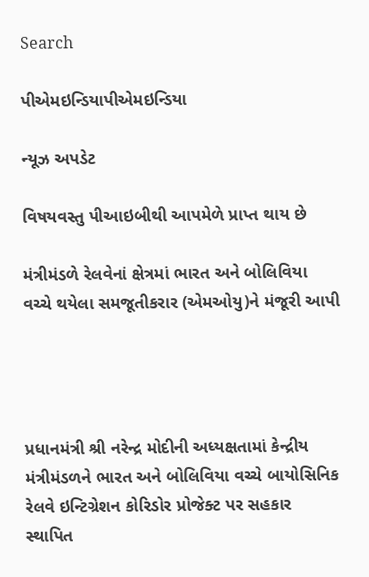Search

પીએમઇન્ડિયાપીએમઇન્ડિયા

ન્યૂઝ અપડેટ

વિષયવસ્તુ પીઆઇબીથી આપમેળે પ્રાપ્ત થાય છે

મંત્રીમંડળે રેલવેનાં ક્ષેત્રમાં ભારત અને બોલિવિયા વચ્ચે થયેલા સમજૂતીકરાર (એમઓયુ)ને મંજૂરી આપી




પ્રધાનમંત્રી શ્રી નરેન્દ્ર મોદીની અધ્યક્ષતામાં કેન્દ્રીય મંત્રીમંડળને ભારત અને બોલિવિયા વચ્ચે બાયોસિનિક રેલવે ઇન્ટિગ્રેશન કોરિડોર પ્રોજેક્ટ પર સહકાર સ્થાપિત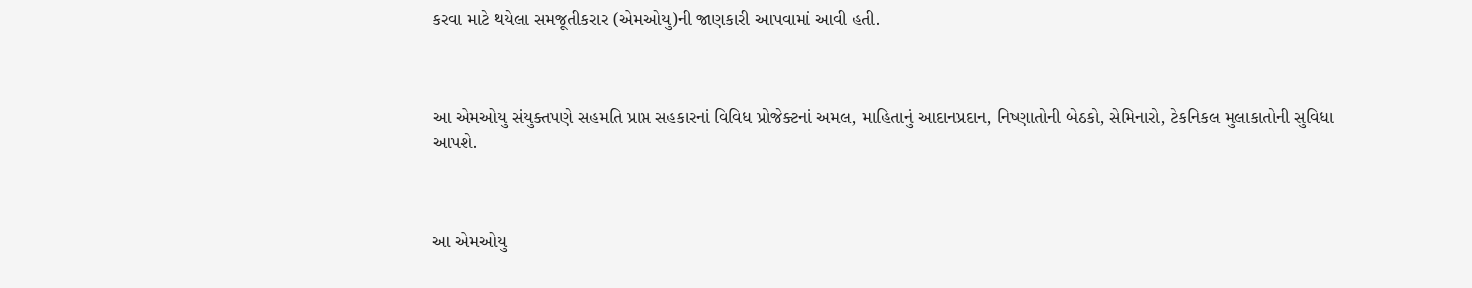કરવા માટે થયેલા સમજૂતીકરાર (એમઓયુ)ની જાણકારી આપવામાં આવી હતી.



આ એમઓયુ સંયુક્તપણે સહમતિ પ્રાપ્ત સહકારનાં વિવિધ પ્રોજેક્ટનાં અમલ, માહિતાનું આદાનપ્રદાન, નિષ્ણાતોની બેઠકો, સેમિનારો, ટેકનિકલ મુલાકાતોની સુવિધા આપશે.



આ એમઓયુ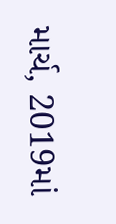માર્ચ, 2019માં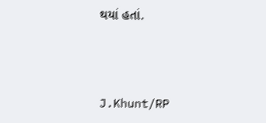થયાં હતાં.



J.Khunt/RP